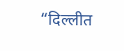“दिल्लीत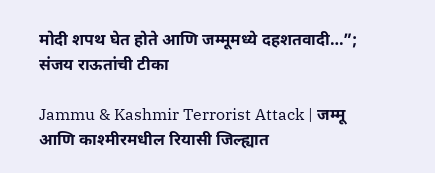मोदी शपथ घेत होते आणि जम्मूमध्ये दहशतवादी…”; संजय राऊतांची टीका

Jammu & Kashmir Terrorist Attack | जम्मू आणि काश्मीरमधील रियासी जिल्ह्यात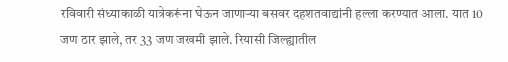रविवारी संध्याकाळी यात्रेकरूंना घेऊन जाणाऱ्या बसवर दहशतवाद्यांनी हल्ला करण्यात आला. यात 10 जण ठार झाले, तर 33 जण जखमी झाले. रियासी जिल्ह्यातील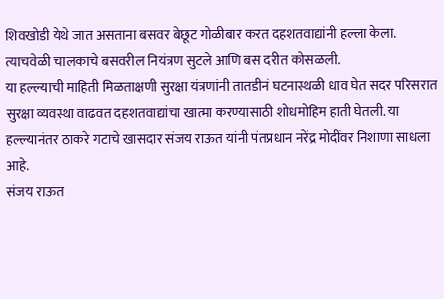शिवखोडी येथे जात असताना बसवर बेछूट गोळीबार करत दहशतवाद्यांनी हल्ला केला. त्याचवेळी चालकाचे बसवरील नियंत्रण सुटले आणि बस दरीत कोसळली.
या हल्ल्याची माहिती मिळताक्षणी सुरक्षा यंत्रणांनी तातडीनं घटनास्थळी धाव घेत सदर परिसरात सुरक्षा व्यवस्था वाढवत दहशतवाद्यांचा खात्मा करण्यासाठी शोधमोहिम हाती घेतली. या हल्ल्यानंतर ठाकरे गटाचे खासदार संजय राऊत यांनी पंतप्रधान नरेंद्र मोदींवर निशाणा साधला आहे.
संजय राऊत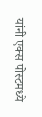यांनी एक्स पोस्टमध्ये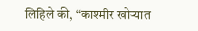लिहिले की, “काश्मीर खोऱ्यात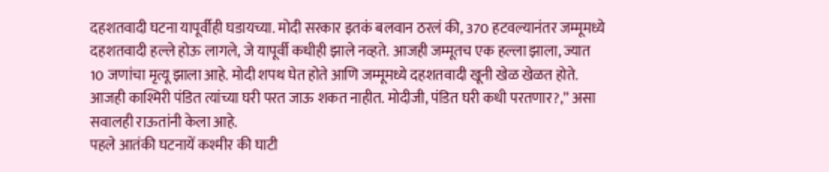दहशतवादी घटना यापूर्वीही घडायच्या. मोदी सरकार इतकं बलवान ठरलं की, 370 हटवल्यानंतर जम्मूमध्ये दहशतवादी हल्ले होऊ लागले, जे यापूर्वी कधीही झाले नव्हते. आजही जम्मूतच एक हल्ला झाला, ज्यात 10 जणांचा मृत्यू झाला आहे. मोदी शपथ घेत होते आणि जम्मूमध्ये दहशतवादी खूनी खेळ खेळत होते. आजही काश्मिरी पंडित त्यांच्या घरी परत जाऊ शकत नाहीत. मोदीजी, पंडित घरी कधी परतणार?,” असा सवालही राऊतांनी केला आहे.
पहले आतंकी घटनायें कश्मीर की घाटी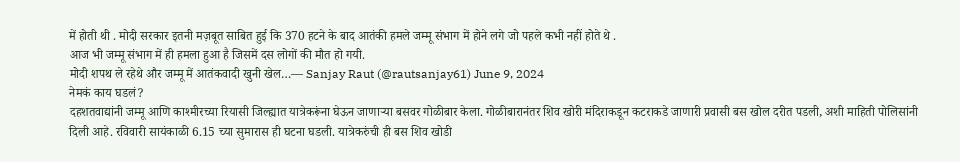में होती थी . मोदी सरकार इतनी मज़बूत साबित हुई कि 370 हटने के बाद आतंकी हमले जम्मू संभाग में होने लगे जो पहले कभी नहीं होते थे .
आज भी जम्मू संभाग में ही हमला हुआ है जिसमें दस लोगों की मौत हो गयी.
मोदी शपथ ले रहेथे और जम्मू में आतंकवादी खुनी खेल…— Sanjay Raut (@rautsanjay61) June 9, 2024
नेमकं काय घडलं?
दहशतवाद्यांनी जम्मू आणि काश्मीरच्या रियासी जिल्ह्यात यात्रेकरूंना घेऊन जाणाऱ्या बसवर गोळीबार केला. गोळीबारानंतर शिव खोरी मंदिराकडून कटराकडे जाणारी प्रवासी बस खोल दरीत पडली, अशी माहिती पोलिसांनी दिली आहे. रविवारी सायंकाळी 6.15 च्या सुमारास ही घटना घडली. यात्रेकरुंची ही बस शिव खोडी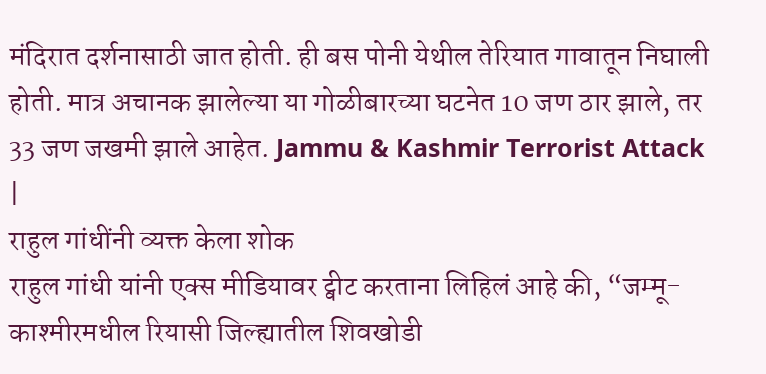मंदिरात दर्शनासाठी जात होती. ही बस पोनी येथील तेरियात गावातून निघाली होती. मात्र अचानक झालेल्या या गोळीबारच्या घटनेत 10 जण ठार झाले, तर 33 जण जखमी झाले आहेत. Jammu & Kashmir Terrorist Attack |
राहुल गांधींनी व्यक्त केला शोक
राहुल गांधी यांनी एक्स मीडियावर ट्वीट करताना लिहिलं आहे की, “जम्मू-काश्मीरमधील रियासी जिल्ह्यातील शिवखोडी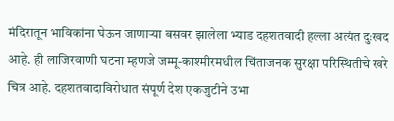मंदिरातून भाविकांना घेऊन जाणाऱ्या बसवर झालेला भ्याड दहशतवादी हल्ला अत्यंत दुःखद आहे. ही लाजिरवाणी घटना म्हणजे जम्मू-काश्मीरमधील चिंताजनक सुरक्षा परिस्थितीचे खरे चित्र आहे. दहशतवादाविरोधात संपूर्ण देश एकजुटीने उभा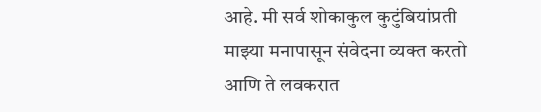आहे. मी सर्व शोकाकुल कुटुंबियांप्रती माझ्या मनापासून संवेदना व्यक्त करतो आणि ते लवकरात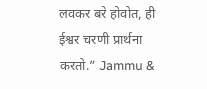लवकर बरे होवोत, ही ईश्वर चरणी प्रार्थना करतो.” Jammu &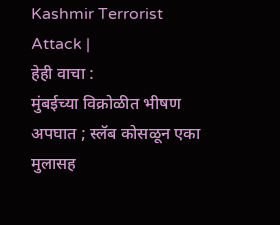Kashmir Terrorist Attack |
हेही वाचा :
मुंबईच्या विक्रोळीत भीषण अपघात ; स्लॅब कोसळून एका मुलासह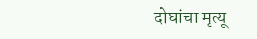दोघांचा मृत्यू